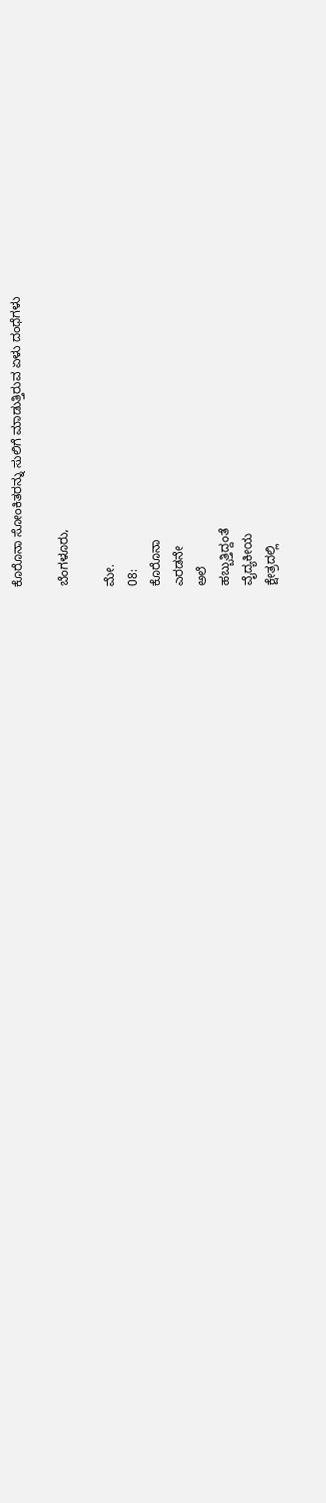ಕೊರೊನಾ ಸೋಂಕಿತರನ್ನು ಸುಲಿಗೆ ಮಾಡುತ್ತಿರುವ ಏಳು ದಂಧೆಗಳು

ಬೆಂಗಳೂರು,

ಮೇ.
08:
ಕೊರೊನಾ
ಎರಡನೇ
ಅಲೆ
ಹಬ್ಬುತ್ತಿದ್ದಂತೆ
ವೈದ್ಯಕೀಯ
ಕ್ಷೇತ್ರದಲ್ಲಿ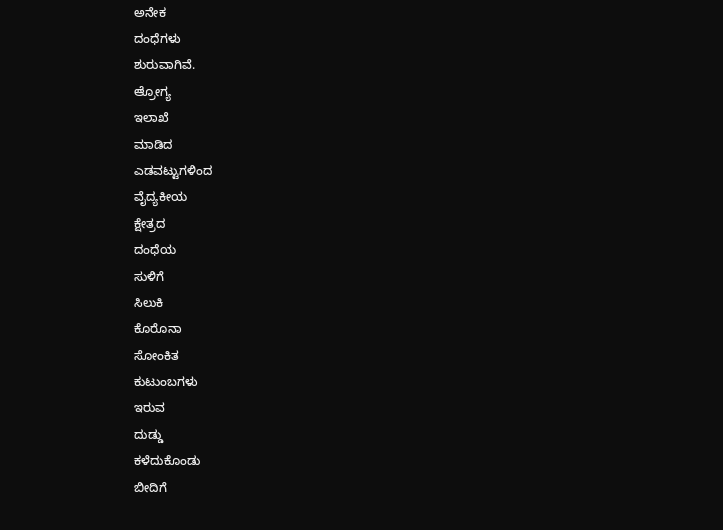ಅನೇಕ
ದಂಧೆಗಳು
ಶುರುವಾಗಿವೆ.
ಆ್ರೋಗ್ಯ
ಇಲಾಖೆ
ಮಾಡಿದ
ಎಡವಟ್ಟುಗಳಿಂದ
ವೈದ್ಯಕೀಯ
ಕ್ಷೇತ್ರದ
ದಂಧೆಯ
ಸುಳಿಗೆ
ಸಿಲುಕಿ
ಕೊರೊನಾ
ಸೋಂಕಿತ
ಕುಟುಂಬಗಳು
ಇರುವ
ದುಡ್ಡು
ಕಳೆದುಕೊಂಡು
ಬೀದಿಗೆ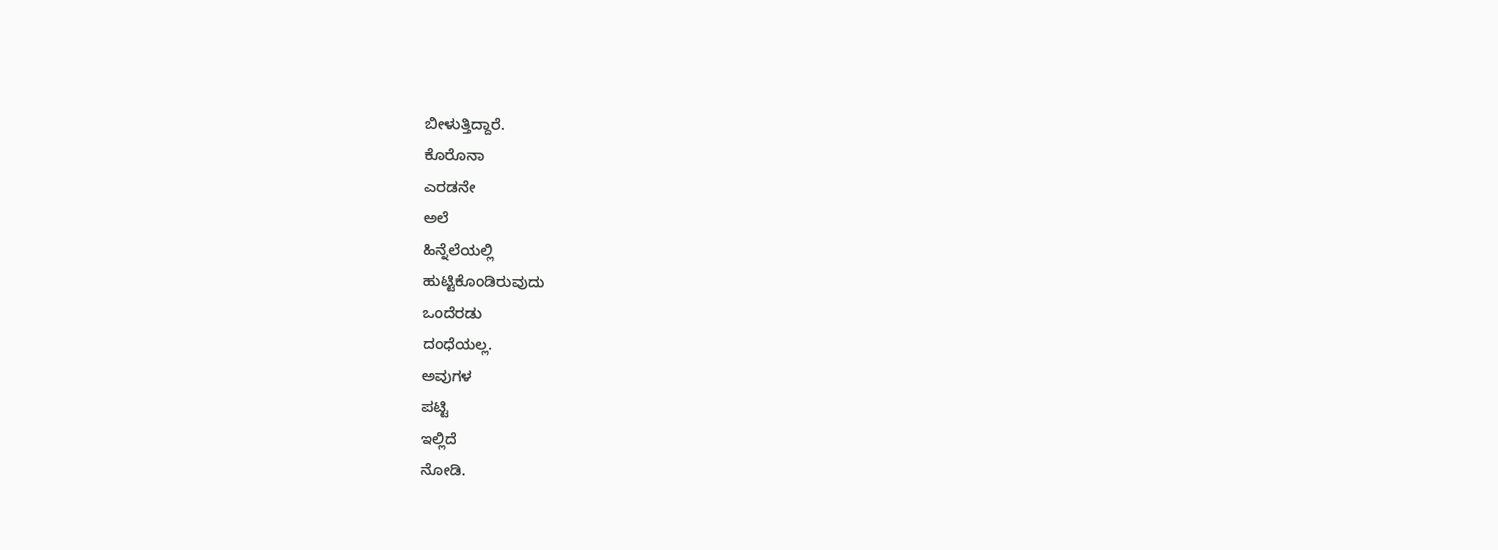ಬೀಳುತ್ತಿದ್ದಾರೆ.
ಕೊರೊನಾ
ಎರಡನೇ
ಅಲೆ
ಹಿನ್ನೆಲೆಯಲ್ಲಿ
ಹುಟ್ಟಿಕೊಂಡಿರುವುದು
ಒಂದೆರಡು
ದಂಧೆಯಲ್ಲ.
ಅವುಗಳ
ಪಟ್ಟಿ
ಇಲ್ಲಿದೆ
ನೋಡಿ.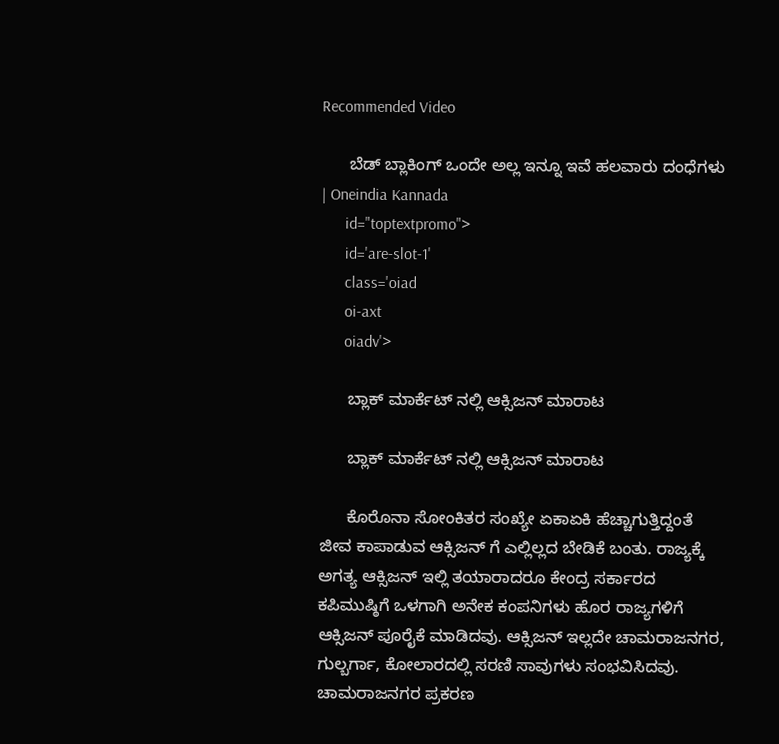Recommended Video

      ಬೆಡ್ ಬ್ಲಾಕಿಂಗ್ ಒಂದೇ ಅಲ್ಲ ಇನ್ನೂ ಇವೆ ಹಲವಾರು ದಂಧೆಗಳು | Oneindia Kannada
      id="toptextpromo">
      id='are-slot-1'
      class='oiad
      oi-axt
      oiadv'>

      ಬ್ಲಾಕ್ ಮಾರ್ಕೆಟ್ ನಲ್ಲಿ ಆಕ್ಸಿಜನ್ ಮಾರಾಟ

      ಬ್ಲಾಕ್ ಮಾರ್ಕೆಟ್ ನಲ್ಲಿ ಆಕ್ಸಿಜನ್ ಮಾರಾಟ

      ಕೊರೊನಾ ಸೋಂಕಿತರ ಸಂಖ್ಯೇ ಏಕಾಏಕಿ ಹೆಚ್ಚಾಗುತ್ತಿದ್ದಂತೆ ಜೀವ ಕಾಪಾಡುವ ಆಕ್ಸಿಜನ್ ಗೆ ಎಲ್ಲಿಲ್ಲದ ಬೇಡಿಕೆ ಬಂತು. ರಾಜ್ಯಕ್ಕೆ ಅಗತ್ಯ ಆಕ್ಸಿಜನ್ ಇಲ್ಲಿ ತಯಾರಾದರೂ ಕೇಂದ್ರ ಸರ್ಕಾರದ ಕಪಿಮುಷ್ಠಿಗೆ ಒಳಗಾಗಿ ಅನೇಕ ಕಂಪನಿಗಳು ಹೊರ ರಾಜ್ಯಗಳಿಗೆ ಆಕ್ಸಿಜನ್ ಪೂರೈಕೆ ಮಾಡಿದವು. ಆಕ್ಸಿಜನ್ ಇಲ್ಲದೇ ಚಾಮರಾಜನಗರ, ಗುಲ್ಬರ್ಗಾ, ಕೋಲಾರದಲ್ಲಿ ಸರಣಿ ಸಾವುಗಳು ಸಂಭವಿಸಿದವು. ಚಾಮರಾಜನಗರ ಪ್ರಕರಣ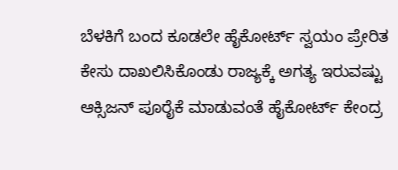ಬೆಳಕಿಗೆ ಬಂದ ಕೂಡಲೇ ಹೈಕೋರ್ಟ್ ಸ್ವಯಂ ಪ್ರೇರಿತ ಕೇಸು ದಾಖಲಿಸಿಕೊಂಡು ರಾಜ್ಯಕ್ಕೆ ಅಗತ್ಯ ಇರುವಷ್ಟು ಆಕ್ಸಿಜನ್ ಪೂರೈಕೆ ಮಾಡುವಂತೆ ಹೈಕೋರ್ಟ್ ಕೇಂದ್ರ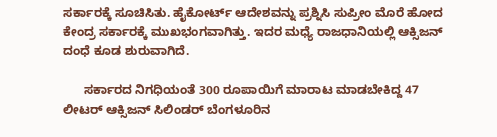ಸರ್ಕಾರಕ್ಕೆ ಸೂಚಿಸಿತು. ಹೈಕೋರ್ಟ್ ಆದೇಶವನ್ನು ಪ್ರಶ್ನಿಸಿ ಸುಪ್ರೀಂ ಮೊರೆ ಹೋದ ಕೇಂದ್ರ ಸರ್ಕಾರಕ್ಕೆ ಮುಖಭಂಗವಾಗಿತ್ತು. ಇದರ ಮಧ್ಯೆ ರಾಜಧಾನಿಯಲ್ಲಿ ಆಕ್ಸಿಜನ್ ದಂಧೆ ಕೂಡ ಶುರುವಾಗಿದೆ.

      ಸರ್ಕಾರದ ನಿಗಧಿಯಂತೆ 300 ರೂಪಾಯಿಗೆ ಮಾರಾಟ ಮಾಡಬೇಕಿದ್ದ 47 ಲೀಟರ್ ಆಕ್ಸಿಜನ್ ಸಿಲಿಂಡರ್ ಬೆಂಗಳೂರಿನ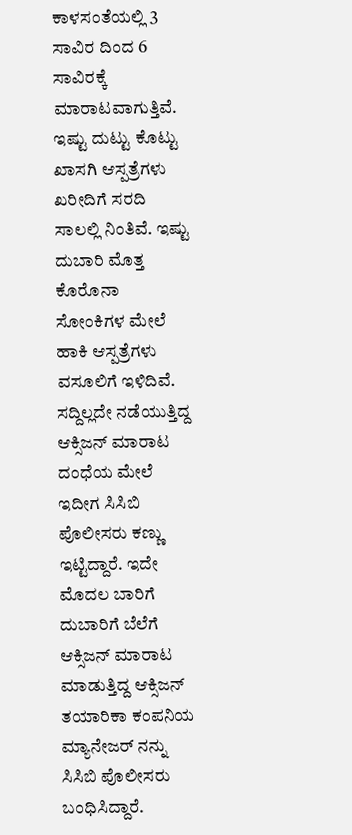ಕಾಳಸಂತೆಯಲ್ಲಿ 3 ಸಾವಿರ ದಿಂದ 6 ಸಾವಿರಕ್ಕೆ ಮಾರಾಟವಾಗುತ್ತಿವೆ. ಇಷ್ಟು ದುಟ್ಟು ಕೊಟ್ಟು ಖಾಸಗಿ ಆಸ್ಪತ್ರೆಗಳು ಖರೀದಿಗೆ ಸರದಿ ಸಾಲಲ್ಲಿ ನಿಂತಿವೆ. ಇಷ್ಟು ದುಬಾರಿ ಮೊತ್ತ ಕೊರೊನಾ ಸೋಂಕಿಗಳ ಮೇಲೆ ಹಾಕಿ ಆಸ್ಪತ್ರೆಗಳು ವಸೂಲಿಗೆ ಇಳಿದಿವೆ. ಸದ್ದಿಲ್ಲದೇ ನಡೆಯುತ್ತಿದ್ದ ಆಕ್ಸಿಜನ್ ಮಾರಾಟ ದಂಧೆಯ ಮೇಲೆ ಇದೀಗ ಸಿಸಿಬಿ ಪೊಲೀಸರು ಕಣ್ಣು ಇಟ್ಟಿದ್ದಾರೆ. ಇದೇ ಮೊದಲ ಬಾರಿಗೆ ದುಬಾರಿಗೆ ಬೆಲೆಗೆ ಆಕ್ಸಿಜನ್ ಮಾರಾಟ ಮಾಡುತ್ತಿದ್ದ ಆಕ್ಸಿಜನ್ ತಯಾರಿಕಾ ಕಂಪನಿಯ ಮ್ಯಾನೇಜರ್ ನನ್ನು ಸಿಸಿಬಿ ಪೊಲೀಸರು ಬಂಧಿಸಿದ್ದಾರೆ.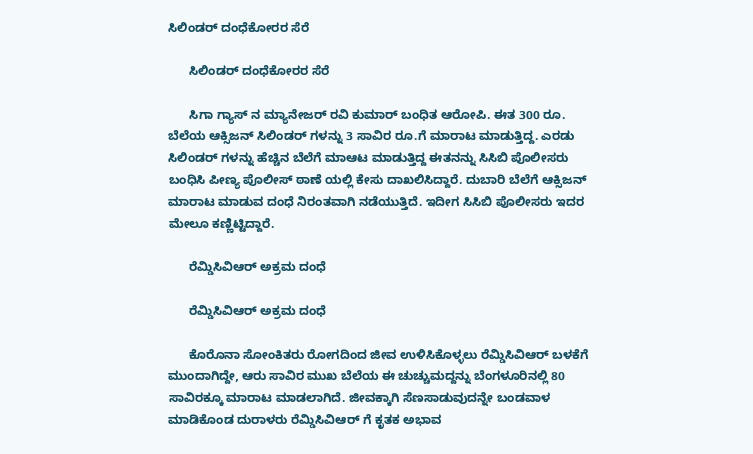ಸಿಲಿಂಡರ್ ದಂಧೆಕೋರರ ಸೆರೆ

      ಸಿಲಿಂಡರ್ ದಂಧೆಕೋರರ ಸೆರೆ

      ಸಿಗಾ ಗ್ಯಾಸ್ ನ ಮ್ಯಾನೇಜರ್ ರವಿ ಕುಮಾರ್ ಬಂಧಿತ ಆರೋಪಿ. ಈತ 300 ರೂ. ಬೆಲೆಯ ಆಕ್ಸಿಜನ್ ಸಿಲಿಂಡರ್ ಗಳನ್ನು 3 ಸಾವಿರ ರೂ.ಗೆ ಮಾರಾಟ ಮಾಡುತ್ತಿದ್ದ. ಎರಡು ಸಿಲಿಂಡರ್ ಗಳನ್ನು ಹೆಚ್ಚಿನ ಬೆಲೆಗೆ ಮಾಆಟ ಮಾಡುತ್ತಿದ್ದ ಈತನನ್ನು ಸಿಸಿಬಿ ಪೊಲೀಸರು ಬಂಧಿಸಿ ಪೀಣ್ಯ ಪೊಲೀಸ್ ಠಾಣೆ ಯಲ್ಲಿ ಕೇಸು ದಾಖಲಿಸಿದ್ದಾರೆ. ದುಬಾರಿ ಬೆಲೆಗೆ ಆಕ್ಸಿಜನ್ ಮಾರಾಟ ಮಾಡುವ ದಂಧೆ ನಿರಂತವಾಗಿ ನಡೆಯುತ್ತಿದೆ. ಇದೀಗ ಸಿಸಿಬಿ ಪೊಲೀಸರು ಇದರ ಮೇಲೂ ಕಣ್ಣಿಟ್ಟಿದ್ದಾರೆ.

      ರೆಮ್ಡಿಸಿವಿಆರ್ ಅಕ್ರಮ ದಂಧೆ

      ರೆಮ್ಡಿಸಿವಿಆರ್ ಅಕ್ರಮ ದಂಧೆ

      ಕೊರೊನಾ ಸೋಂಕಿತರು ರೋಗದಿಂದ ಜೀವ ಉಳಿಸಿಕೊಳ್ಳಲು ರೆಮ್ಡಿಸಿವಿಆರ್ ಬಳಕೆಗೆ ಮುಂದಾಗಿದ್ದೇ, ಆರು ಸಾವಿರ ಮುಖ ಬೆಲೆಯ ಈ ಚುಚ್ಚುಮದ್ದನ್ನು ಬೆಂಗಳೂರಿನಲ್ಲಿ 80 ಸಾವಿರಕ್ಕೂ ಮಾರಾಟ ಮಾಡಲಾಗಿದೆ. ಜೀವಕ್ಕಾಗಿ ಸೆಣಸಾಡುವುದನ್ನೇ ಬಂಡವಾಳ ಮಾಡಿಕೊಂಡ ದುರಾಳರು ರೆಮ್ಡಿಸಿವಿಆರ್ ಗೆ ಕೃತಕ ಅಭಾವ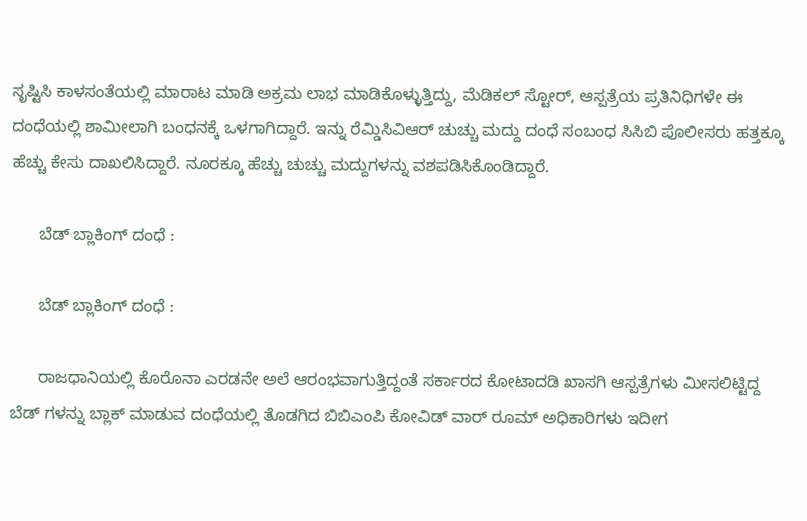ಸೃಷ್ಟಿಸಿ ಕಾಳಸಂತೆಯಲ್ಲಿ ಮಾರಾಟ ಮಾಡಿ ಅಕ್ರಮ ಲಾಭ ಮಾಡಿಕೊಳ್ಳುತ್ತಿದ್ದು, ಮೆಡಿಕಲ್ ಸ್ಟೋರ್, ಆಸ್ಪತ್ರೆಯ ಪ್ರತಿನಿಧಿಗಳೇ ಈ ದಂಧೆಯಲ್ಲಿ ಶಾಮೀಲಾಗಿ ಬಂಧನಕ್ಕೆ ಒಳಗಾಗಿದ್ದಾರೆ. ಇನ್ನು ರೆಮ್ಡಿಸಿವಿಆರ್ ಚುಚ್ಚು ಮದ್ದು ದಂಧೆ ಸಂಬಂಧ ಸಿಸಿಬಿ ಪೊಲೀಸರು ಹತ್ತಕ್ಕೂ ಹೆಚ್ಚು ಕೇಸು ದಾಖಲಿಸಿದ್ದಾರೆ. ನೂರಕ್ಕೂ ಹೆಚ್ಚು ಚುಚ್ಚು ಮದ್ದುಗಳನ್ನು ವಶಪಡಿಸಿಕೊಂಡಿದ್ದಾರೆ.

      ಬೆಡ್ ಬ್ಲಾಕಿಂಗ್ ದಂಧೆ :

      ಬೆಡ್ ಬ್ಲಾಕಿಂಗ್ ದಂಧೆ :

      ರಾಜಧಾನಿಯಲ್ಲಿ ಕೊರೊನಾ ಎರಡನೇ ಅಲೆ ಆರಂಭವಾಗುತ್ತಿದ್ದಂತೆ ಸರ್ಕಾರದ ಕೋಟಾದಡಿ ಖಾಸಗಿ ಆಸ್ಪತ್ರೆಗಳು ಮೀಸಲಿಟ್ಟಿದ್ದ ಬೆಡ್ ಗಳನ್ನು ಬ್ಲಾಕ್ ಮಾಡುವ ದಂಧೆಯಲ್ಲಿ ತೊಡಗಿದ ಬಿಬಿಎಂಪಿ ಕೋವಿಡ್ ವಾರ್ ರೂಮ್ ಅಧಿಕಾರಿಗಳು ಇದೀಗ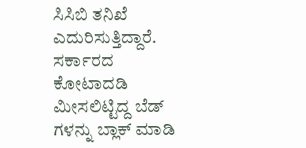ಸಿಸಿಬಿ ತನಿಖೆ ಎದುರಿಸುತ್ತಿದ್ದಾರೆ. ಸರ್ಕಾರದ ಕೋಟಾದಡಿ ಮೀಸಲಿಟ್ಟಿದ್ದ ಬೆಡ್ ಗಳನ್ನು ಬ್ಲಾಕ್ ಮಾಡಿ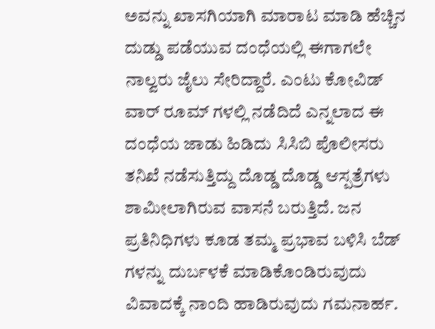ಅವನ್ನು ಖಾಸಗಿಯಾಗಿ ಮಾರಾಟ ಮಾಡಿ ಹೆಚ್ಚಿನ ದುಡ್ಡು ಪಡೆಯುವ ದಂಧೆಯಲ್ಲಿ ಈಗಾಗಲೇ ನಾಲ್ವರು ಜೈಲು ಸೇರಿದ್ದಾರೆ. ಎಂಟು ಕೋವಿಡ್ ವಾರ್ ರೂಮ್ ಗಳಲ್ಲಿ ನಡೆದಿದೆ ಎನ್ನಲಾದ ಈ ದಂಧೆಯ ಜಾಡು ಹಿಡಿದು ಸಿಸಿಬಿ ಪೊಲೀಸರು ತನಿಖೆ ನಡೆಸುತ್ತಿದ್ದು ದೊಡ್ಡ ದೊಡ್ಡ ಆಸ್ಪತ್ರೆಗಳು ಶಾಮೀಲಾಗಿರುವ ವಾಸನೆ ಬರುತ್ತಿದೆ. ಜನ ಪ್ರತಿನಿಧಿಗಳು ಕೂಡ ತಮ್ಮ ಪ್ರಭಾವ ಬಳಿಸಿ ಬೆಡ್ ಗಳನ್ನು ದುರ್ಬಳಕೆ ಮಾಡಿಕೊಂಡಿರುವುದು ವಿವಾದಕ್ಕೆ ನಾಂದಿ ಹಾಡಿರುವುದು ಗಮನಾರ್ಹ.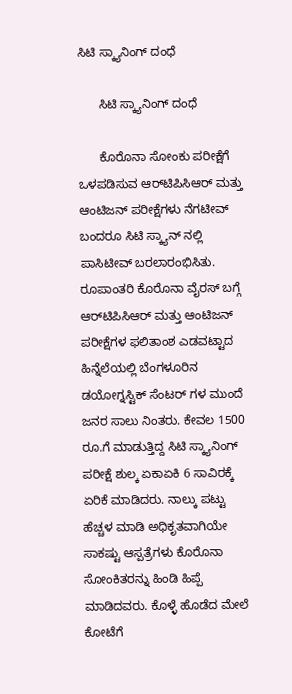ಸಿಟಿ ಸ್ಕ್ಯಾನಿಂಗ್ ದಂಧೆ

      ಸಿಟಿ ಸ್ಕ್ಯಾನಿಂಗ್ ದಂಧೆ

      ಕೊರೊನಾ ಸೋಂಕು ಪರೀಕ್ಷೆಗೆ ಒಳಪಡಿಸುವ ಆರ್‌ಟಿಪಿಸಿಆರ್ ಮತ್ತು ಆಂಟಿಜನ್ ಪರೀಕ್ಷೆಗಳು ನೆಗಟೀವ್ ಬಂದರೂ ಸಿಟಿ ಸ್ಕ್ಯಾನ್ ನಲ್ಲಿ ಪಾಸಿಟೀವ್ ಬರಲಾರಂಭಿಸಿತು. ರೂಪಾಂತರಿ ಕೊರೊನಾ ವೈರಸ್ ಬಗ್ಗೆ ಆರ್‌ಟಿಪಿಸಿಆರ್ ಮತ್ತು ಆಂಟಿಜನ್ ಪರೀಕ್ಷೆಗಳ ಫಲಿತಾಂಶ ಎಡವಟ್ಟಾದ ಹಿನ್ನೆಲೆಯಲ್ಲಿ ಬೆಂಗಳೂರಿನ ಡಯೋಗ್ನಸ್ಟಿಕ್ ಸೆಂಟರ್ ಗಳ ಮುಂದೆ ಜನರ ಸಾಲು ನಿಂತರು. ಕೇವಲ 1500 ರೂ.ಗೆ ಮಾಡುತ್ತಿದ್ದ ಸಿಟಿ ಸ್ಕ್ಯಾನಿಂಗ್ ಪರೀಕ್ಷೆ ಶುಲ್ಕ ಏಕಾಏಕಿ 6 ಸಾವಿರಕ್ಕೆ ಏರಿಕೆ ಮಾಡಿದರು. ನಾಲ್ಕು ಪಟ್ಟು ಹೆಚ್ಚಳ ಮಾಡಿ ಅಧಿಕೃತವಾಗಿಯೇ ಸಾಕಷ್ಟು ಆಸ್ಪತ್ರೆಗಳು ಕೊರೊನಾ ಸೋಂಕಿತರನ್ನು ಹಿಂಡಿ ಹಿಪ್ಪೆ ಮಾಡಿದವರು. ಕೊಳ್ಳೆ ಹೊಡೆದ ಮೇಲೆ ಕೋಟೆಗೆ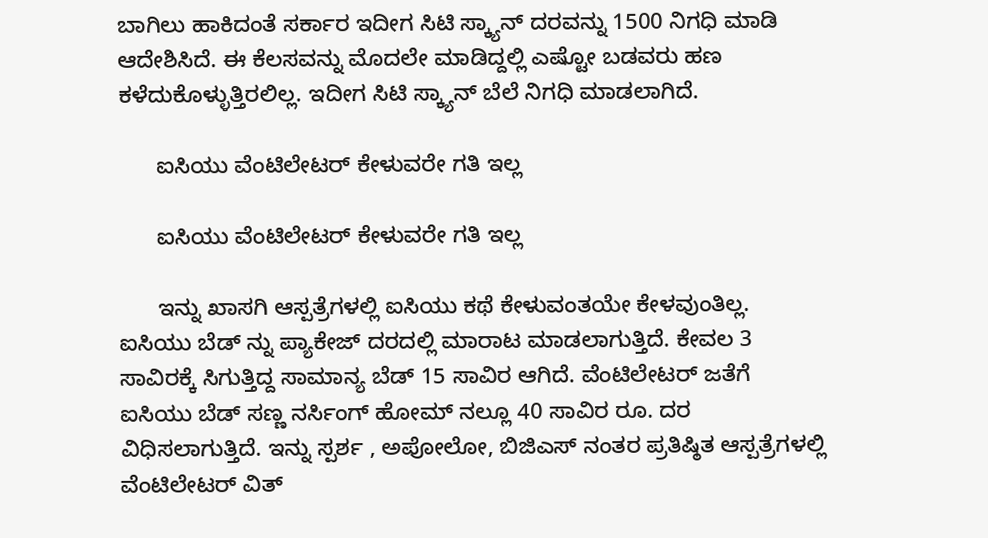ಬಾಗಿಲು ಹಾಕಿದಂತೆ ಸರ್ಕಾರ ಇದೀಗ ಸಿಟಿ ಸ್ಕ್ಯಾನ್ ದರವನ್ನು 1500 ನಿಗಧಿ ಮಾಡಿ ಆದೇಶಿಸಿದೆ. ಈ ಕೆಲಸವನ್ನು ಮೊದಲೇ ಮಾಡಿದ್ದಲ್ಲಿ ಎಷ್ಟೋ ಬಡವರು ಹಣ ಕಳೆದುಕೊಳ್ಳುತ್ತಿರಲಿಲ್ಲ. ಇದೀಗ ಸಿಟಿ ಸ್ಕ್ಯಾನ್ ಬೆಲೆ ನಿಗಧಿ ಮಾಡಲಾಗಿದೆ.

      ಐಸಿಯು ವೆಂಟಿಲೇಟರ್ ಕೇಳುವರೇ ಗತಿ ಇಲ್ಲ

      ಐಸಿಯು ವೆಂಟಿಲೇಟರ್ ಕೇಳುವರೇ ಗತಿ ಇಲ್ಲ

      ಇನ್ನು ಖಾಸಗಿ ಆಸ್ಪತ್ರೆಗಳಲ್ಲಿ ಐಸಿಯು ಕಥೆ ಕೇಳುವಂತಯೇ ಕೇಳವುಂತಿಲ್ಲ. ಐಸಿಯು ಬೆಡ್ ನ್ನು ಪ್ಯಾಕೇಜ್ ದರದಲ್ಲಿ ಮಾರಾಟ ಮಾಡಲಾಗುತ್ತಿದೆ. ಕೇವಲ 3 ಸಾವಿರಕ್ಕೆ ಸಿಗುತ್ತಿದ್ದ ಸಾಮಾನ್ಯ ಬೆಡ್ 15 ಸಾವಿರ ಆಗಿದೆ. ವೆಂಟಿಲೇಟರ್ ಜತೆಗೆ ಐಸಿಯು ಬೆಡ್ ಸಣ್ಣ ನರ್ಸಿಂಗ್ ಹೋಮ್ ನಲ್ಲೂ 40 ಸಾವಿರ ರೂ. ದರ ವಿಧಿಸಲಾಗುತ್ತಿದೆ. ಇನ್ನು ಸ್ಪರ್ಶ , ಅಪೋಲೋ, ಬಿಜಿಎಸ್ ನಂತರ ಪ್ರತಿಷ್ಠಿತ ಆಸ್ಪತ್ರೆಗಳಲ್ಲಿ ವೆಂಟಿಲೇಟರ್ ವಿತ್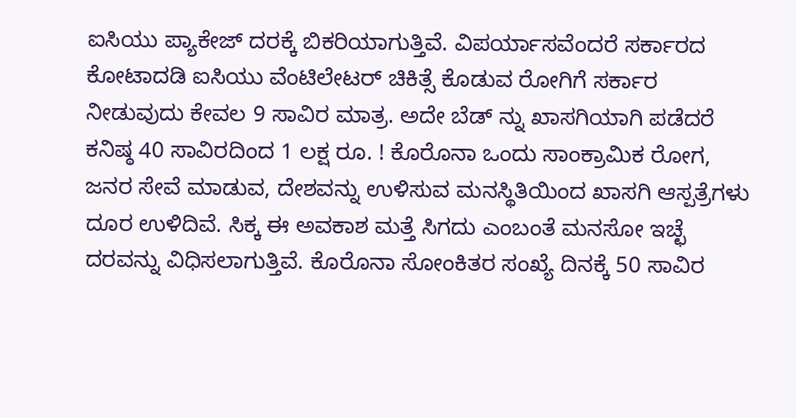ಐಸಿಯು ಪ್ಯಾಕೇಜ್ ದರಕ್ಕೆ ಬಿಕರಿಯಾಗುತ್ತಿವೆ. ವಿಪರ್ಯಾಸವೆಂದರೆ ಸರ್ಕಾರದ ಕೋಟಾದಡಿ ಐಸಿಯು ವೆಂಟಿಲೇಟರ್ ಚಿಕಿತ್ಸೆ ಕೊಡುವ ರೋಗಿಗೆ ಸರ್ಕಾರ ನೀಡುವುದು ಕೇವಲ 9 ಸಾವಿರ ಮಾತ್ರ. ಅದೇ ಬೆಡ್ ನ್ನು ಖಾಸಗಿಯಾಗಿ ಪಡೆದರೆ ಕನಿಷ್ಠ 40 ಸಾವಿರದಿಂದ 1 ಲಕ್ಷ ರೂ. ! ಕೊರೊನಾ ಒಂದು ಸಾಂಕ್ರಾಮಿಕ ರೋಗ, ಜನರ ಸೇವೆ ಮಾಡುವ, ದೇಶವನ್ನು ಉಳಿಸುವ ಮನಸ್ಥಿತಿಯಿಂದ ಖಾಸಗಿ ಆಸ್ಪತ್ರೆಗಳು ದೂರ ಉಳಿದಿವೆ. ಸಿಕ್ಕ ಈ ಅವಕಾಶ ಮತ್ತೆ ಸಿಗದು ಎಂಬಂತೆ ಮನಸೋ ಇಚ್ಛೆ ದರವನ್ನು ವಿಧಿಸಲಾಗುತ್ತಿವೆ. ಕೊರೊನಾ ಸೋಂಕಿತರ ಸಂಖ್ಯೆ ದಿನಕ್ಕೆ 50 ಸಾವಿರ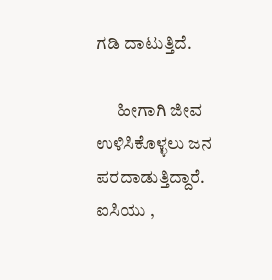ಗಡಿ ದಾಟುತ್ತಿದೆ.

      ಹೀಗಾಗಿ ಜೀವ ಉಳಿಸಿಕೊಳ್ಳಲು ಜನ ಪರದಾಡುತ್ತಿದ್ದಾರೆ. ಐಸಿಯು ,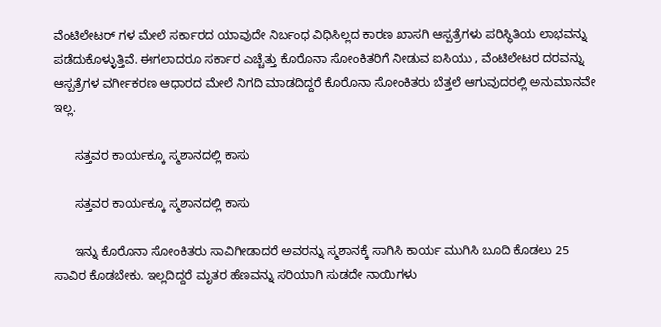ವೆಂಟಿಲೇಟರ್ ಗಳ ಮೇಲೆ ಸರ್ಕಾರದ ಯಾವುದೇ ನಿರ್ಬಂಧ ವಿಧಿಸಿಲ್ಲದ ಕಾರಣ ಖಾಸಗಿ ಆಸ್ಪತ್ರೆಗಳು ಪರಿಸ್ಥಿತಿಯ ಲಾಭವನ್ನು ಪಡೆದುಕೊಳ್ಳುತ್ತಿವೆ. ಈಗಲಾದರೂ ಸರ್ಕಾರ ಎಚ್ಚೆತ್ತು ಕೊರೊನಾ ಸೋಂಕಿತರಿಗೆ ನೀಡುವ ಐಸಿಯು , ವೆಂಟಿಲೇಟರ ದರವನ್ನು ಆಸ್ಪತ್ರೆಗಳ ವರ್ಗೀಕರಣ ಆಧಾರದ ಮೇಲೆ ನಿಗದಿ ಮಾಡದಿದ್ದರೆ ಕೊರೊನಾ ಸೋಂಕಿತರು ಬೆತ್ತಲೆ ಆಗುವುದರಲ್ಲಿ ಅನುಮಾನವೇ ಇಲ್ಲ.

      ಸತ್ತವರ ಕಾರ್ಯಕ್ಕೂ ಸ್ಮಶಾನದಲ್ಲಿ ಕಾಸು

      ಸತ್ತವರ ಕಾರ್ಯಕ್ಕೂ ಸ್ಮಶಾನದಲ್ಲಿ ಕಾಸು

      ಇನ್ನು ಕೊರೊನಾ ಸೋಂಕಿತರು ಸಾವಿಗೀಡಾದರೆ ಅವರನ್ನು ಸ್ಮಶಾನಕ್ಕೆ ಸಾಗಿಸಿ ಕಾರ್ಯ ಮುಗಿಸಿ ಬೂದಿ ಕೊಡಲು 25 ಸಾವಿರ ಕೊಡಬೇಕು. ಇಲ್ಲದಿದ್ದರೆ ಮೃತರ ಹೆಣವನ್ನು ಸರಿಯಾಗಿ ಸುಡದೇ ನಾಯಿಗಳು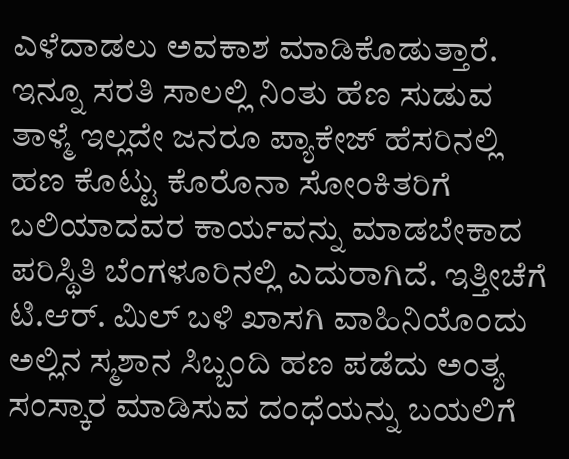ಎಳೆದಾಡಲು ಅವಕಾಶ ಮಾಡಿಕೊಡುತ್ತಾರೆ. ಇನ್ನೂ ಸರತಿ ಸಾಲಲ್ಲಿ ನಿಂತು ಹೆಣ ಸುಡುವ ತಾಳ್ಮೆ ಇಲ್ಲದೇ ಜನರೂ ಪ್ಯಾಕೇಜ್ ಹೆಸರಿನಲ್ಲಿ ಹಣ ಕೊಟ್ಟು ಕೊರೊನಾ ಸೋಂಕಿತರಿಗೆ ಬಲಿಯಾದವರ ಕಾರ್ಯವನ್ನು ಮಾಡಬೇಕಾದ ಪರಿಸ್ಥಿತಿ ಬೆಂಗಳೂರಿನಲ್ಲಿ ಎದುರಾಗಿದೆ. ಇತ್ತೀಚೆಗೆ ಟಿ.ಆರ್. ಮಿಲ್ ಬಳಿ ಖಾಸಗಿ ವಾಹಿನಿಯೊಂದು ಅಲ್ಲಿನ ಸ್ಮಶಾನ ಸಿಬ್ಬಂದಿ ಹಣ ಪಡೆದು ಅಂತ್ಯ ಸಂಸ್ಕಾರ ಮಾಡಿಸುವ ದಂಧೆಯನ್ನು ಬಯಲಿಗೆ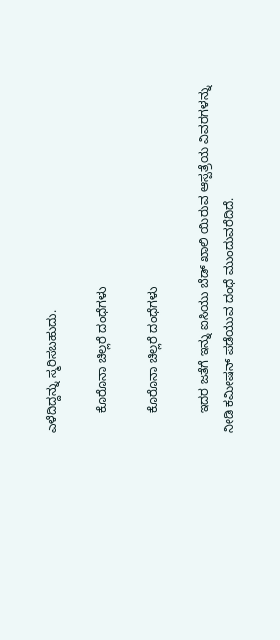ಎಳೆದಿದ್ದನ್ನು ಸ್ಮರಿಸಬಹುದು.

      ಕೊರೊನಾ ಚಿಲ್ಲರೆ ದಂಧೆಗಳು

      ಕೊರೊನಾ ಚಿಲ್ಲರೆ ದಂಧೆಗಳು

      ಇದರ ಜತೆಗೆ ಇನ್ನು ಐಸಿಯು ಬೆಡ್ ಖಾಲಿ ಯಿರುವ ಆಸ್ಪತ್ರೆಯ ವಿವರಗಳನ್ನು ನೀಡಿ ಕಮೀಷನ್ ಪಡೆಯುವ ದಂಧೆ ಮುಂದುವರೆದಿದೆ.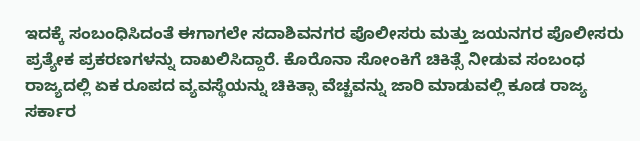ಇದಕ್ಕೆ ಸಂಬಂಧಿಸಿದಂತೆ ಈಗಾಗಲೇ ಸದಾಶಿವನಗರ ಪೊಲೀಸರು ಮತ್ತು ಜಯನಗರ ಪೊಲೀಸರು ಪ್ರತ್ಯೇಕ ಪ್ರಕರಣಗಳನ್ನು ದಾಖಲಿಸಿದ್ದಾರೆ. ಕೊರೊನಾ ಸೋಂಕಿಗೆ ಚಿಕಿತ್ಸೆ ನೀಡುವ ಸಂಬಂಧ ರಾಜ್ಯದಲ್ಲಿ ಏಕ ರೂಪದ ವ್ಯವಸ್ಥೆಯನ್ನು ಚಿಕಿತ್ಸಾ ವೆಚ್ಚವನ್ನು ಜಾರಿ ಮಾಡುವಲ್ಲಿ ಕೂಡ ರಾಜ್ಯ ಸರ್ಕಾರ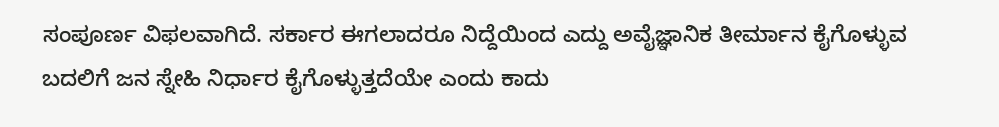ಸಂಪೂರ್ಣ ವಿಫಲವಾಗಿದೆ. ಸರ್ಕಾರ ಈಗಲಾದರೂ ನಿದ್ದೆಯಿಂದ ಎದ್ದು ಅವೈಜ್ಞಾನಿಕ ತೀರ್ಮಾನ ಕೈಗೊಳ್ಳುವ ಬದಲಿಗೆ ಜನ ಸ್ನೇಹಿ ನಿರ್ಧಾರ ಕೈಗೊಳ್ಳುತ್ತದೆಯೇ ಎಂದು ಕಾದು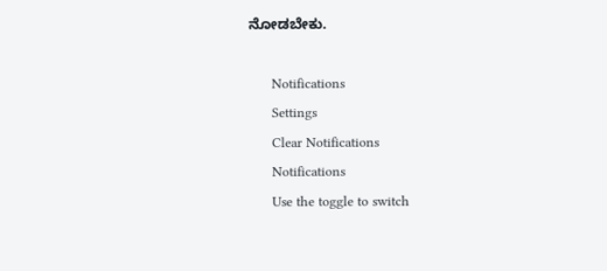ನೋಡಬೇಕು.

      Notifications
      Settings
      Clear Notifications
      Notifications
      Use the toggle to switch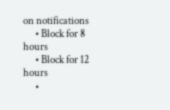on notifications
      • Block for 8 hours
      • Block for 12 hours
      •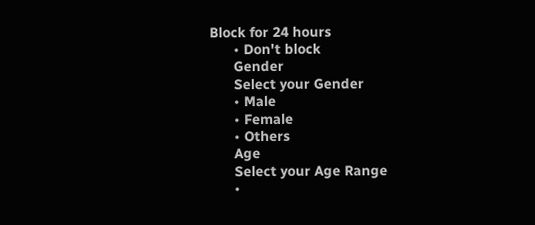Block for 24 hours
      • Don't block
      Gender
      Select your Gender
      • Male
      • Female
      • Others
      Age
      Select your Age Range
      •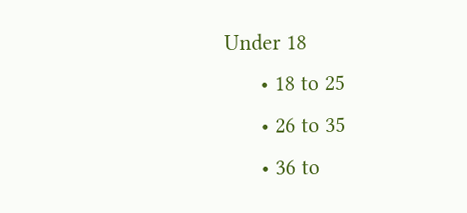Under 18
      • 18 to 25
      • 26 to 35
      • 36 to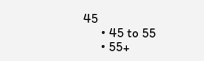45
      • 45 to 55
      • 55+